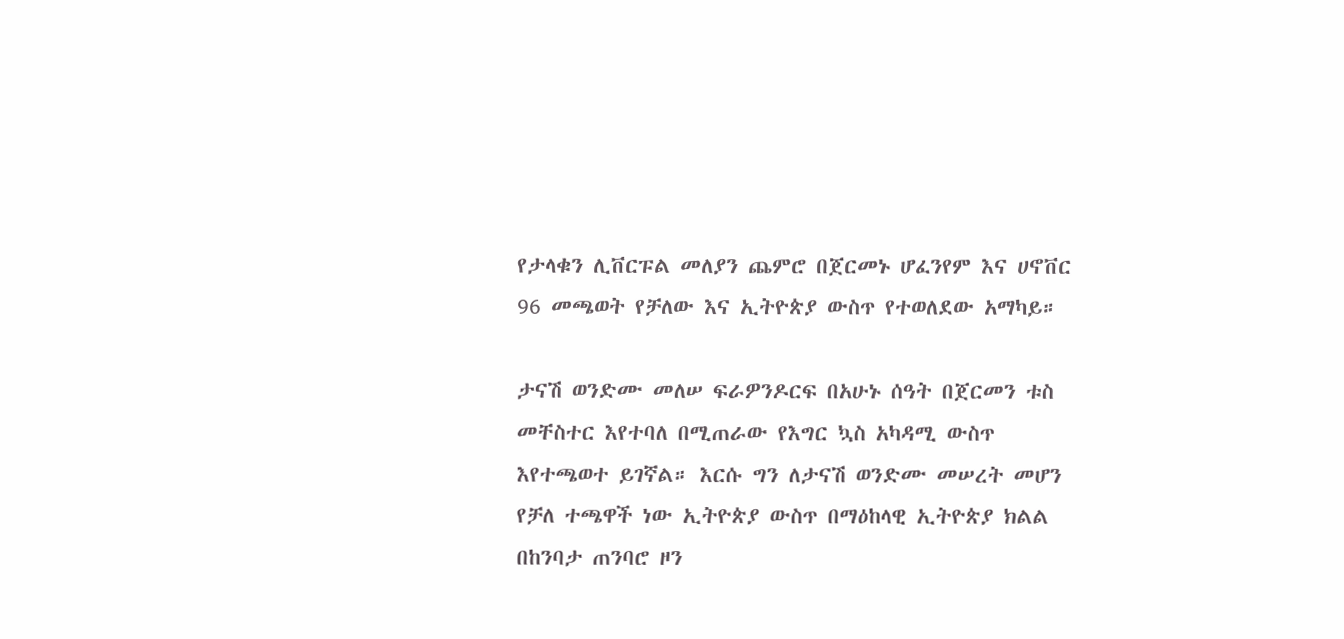የታላቁን ሊቨርፑል መለያን ጨምሮ በጀርመኑ ሆፈንየም እና ሀኖቨር 96 መጫወት የቻለው እና ኢትዮጵያ ውስጥ የተወለደው አማካይ።

ታናሽ ወንድሙ መለሠ ፍራዎንዶርፍ በአሁኑ ሰዓት በጀርመን ቱስ መቸስተር እየተባለ በሚጠራው የእግር ኳስ አካዳሚ ውስጥ እየተጫወተ ይገኛል። እርሱ ግን ለታናሽ ወንድሙ መሠረት መሆን የቻለ ተጫዋች ነው ኢትዮጵያ ውስጥ በማዕከላዊ ኢትዮጵያ ክልል በከንባታ ጠንባሮ ዞን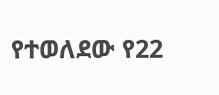የተወለደው የ22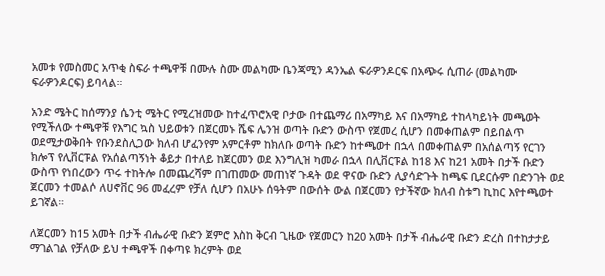አመቱ የመስመር አጥቂ ስፍራ ተጫዋቹ በሙሉ ስሙ መልካሙ ቤንጃሚን ዳንኤል ፍራዎንዶርፍ በአጭሩ ሲጠራ (መልካሙ ፍራዎንዶርፍ) ይባላል።

አንድ ሜትር ከሰማንያ ሴንቲ ሜትር የሚረዝመው ከተፈጥሮአዊ ቦታው በተጨማሪ በአማካይ እና በአማካይ ተከላካይነት መጫወት የሚችለው ተጫዋቹ የእግር ኳስ ህይወቱን በጀርመኑ ሼፍ ሌንዝ ወጣት ቡድን ውስጥ የጀመረ ሲሆን በመቀጠልም በይበልጥ ወደሚታወቅበት የቡንደስሊጋው ክለብ ሆፈንየም አምርቶም ከክለቡ ወጣት ቡድን ከተጫወተ በኋላ በመቀጠልም በአሰልጣኝ የርገን ክሎፕ የሊቨርፑል የአሰልጣኝነት ቆይታ በተለይ ከጀርመን ወደ እንግሊዝ ካመራ በኋላ በሊቨርፑል ከ18 እና ከ21 አመት በታች ቡድን ውስጥ የነበረውን ጥሩ ተከትሎ በመጨረሻም በገጠመው መጠነኛ ጉዳት ወደ ዋናው ቡድን ሊያሳድጉት ከጫፍ ቢደርሱም በድንገት ወደ ጀርመን ተመልሶ ለሀኖቨር 96 መፈረም የቻለ ሲሆን በአሁኑ ሰዓትም በውሰት ውል በጀርመን የታችኛው ክለብ ስቱግ ኪከር እየተጫወተ ይገኛል።

ለጀርመን ከ15 አመት በታች ብሔራዊ ቡድን ጀምሮ እስከ ቅርብ ጊዜው የጀመርን ከ20 አመት በታች ብሔራዊ ቡድን ድረስ በተከታታይ ማገልገል የቻለው ይህ ተጫዋች በቀጣዩ ክረምት ወደ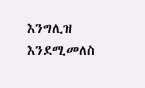እንግሊዝ እንደሚመለስ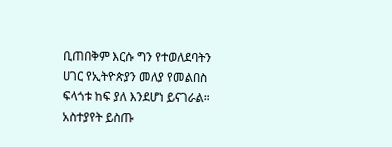ቢጠበቅም እርሱ ግን የተወለደባትን ሀገር የኢትዮጵያን መለያ የመልበስ ፍላጎቱ ከፍ ያለ እንደሆነ ይናገራል።
አስተያየት ይስጡ